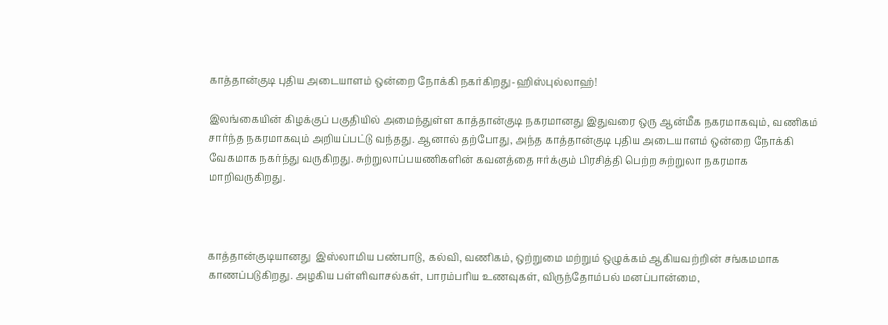காத்தான்குடி புதிய அடையாளம் ஒன்றை நோக்கி நகர்கிறது-ஹிஸ்புல்லாஹ்!

இலங்கையின் கிழக்குப் பகுதியில் அமைந்துள்ள காத்தான்குடி நகரமானது இதுவரை ஒரு ஆன்மீக நகரமாகவும், வணிகம் சார்ந்த நகரமாகவும் அறியப்பட்டு வந்தது. ஆனால் தற்போது, அந்த காத்தான்குடி புதிய அடையாளம் ஒன்றை நோக்கி வேகமாக நகர்ந்து வருகிறது. சுற்றுலாப்பயணிகளின் கவனத்தை ஈர்க்கும் பிரசித்தி பெற்ற சுற்றுலா நகரமாக மாறிவருகிறது.



காத்தான்குடியானது  இஸ்லாமிய பண்பாடு, கல்வி, வணிகம், ஒற்றுமை மற்றும் ஒழுக்கம் ஆகியவற்றின் சங்கமமாக காணப்படுகிறது. அழகிய பள்ளிவாசல்கள், பாரம்பரிய உணவுகள், விருந்தோம்பல் மனப்பான்மை,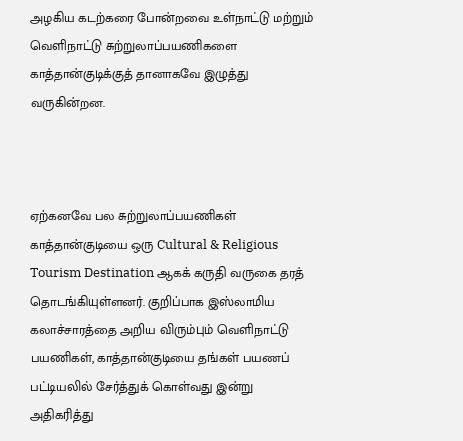அழகிய கடற்கரை போன்றவை உள்நாட்டு மற்றும் வெளிநாட்டு சுற்றுலாப்பயணிகளை காத்தான்குடிக்குத் தானாகவே இழுத்து வருகின்றன.



ஏற்கனவே பல சுற்றுலாப்பயணிகள் காத்தான்குடியை ஒரு Cultural & Religious Tourism Destination ஆகக் கருதி வருகை தரத் தொடங்கியுள்ளனர். குறிப்பாக இஸ்லாமிய கலாச்சாரத்தை அறிய விரும்பும் வெளிநாட்டு பயணிகள், காத்தான்குடியை தங்கள் பயணப் பட்டியலில் சேர்த்துக் கொள்வது இன்று அதிகரித்து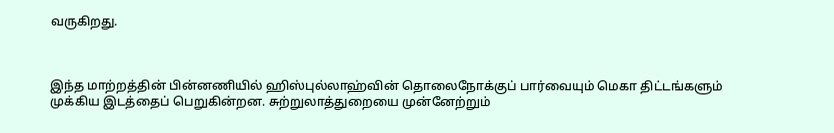வருகிறது.



இந்த மாற்றத்தின் பின்னணியில் ஹிஸ்புல்லாஹ்வின் தொலைநோக்குப் பார்வையும் மெகா திட்டங்களும் முக்கிய இடத்தைப் பெறுகின்றன. சுற்றுலாத்துறையை முன்னேற்றும்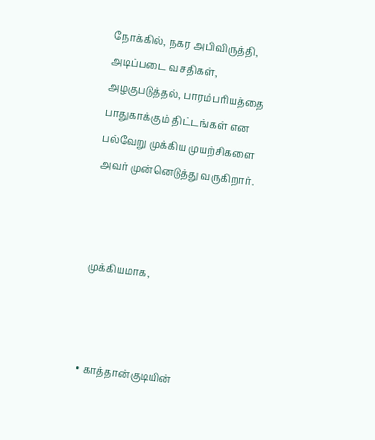நோக்கில், நகர அபிவிருத்தி, அடிப்படை வசதிகள், அழகுபடுத்தல், பாரம்பரியத்தை பாதுகாக்கும் திட்டங்கள் என பல்வேறு முக்கிய முயற்சிகளை அவர் முன்னெடுத்து வருகிறார்.



முக்கியமாக,



• காத்தான்குடியின்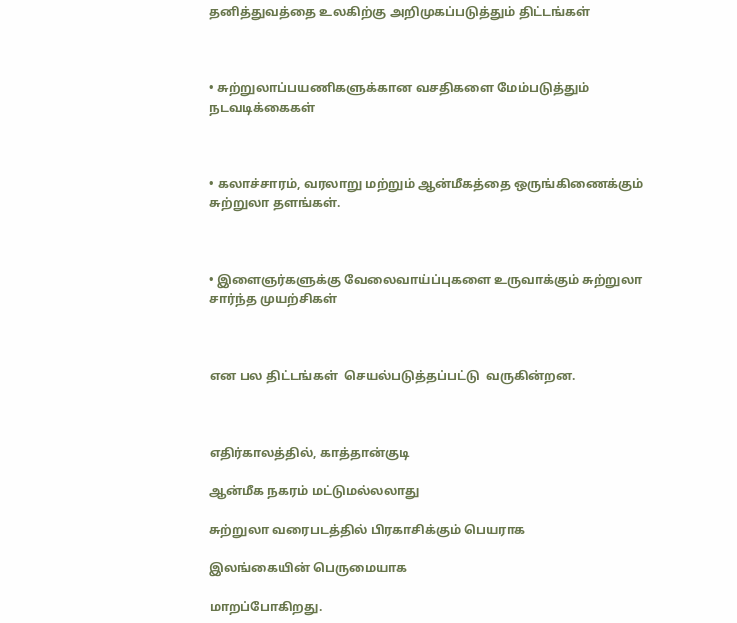தனித்துவத்தை உலகிற்கு அறிமுகப்படுத்தும் திட்டங்கள்



• சுற்றுலாப்பயணிகளுக்கான வசதிகளை மேம்படுத்தும் நடவடிக்கைகள்



• கலாச்சாரம், வரலாறு மற்றும் ஆன்மீகத்தை ஒருங்கிணைக்கும் சுற்றுலா தளங்கள்.



• இளைஞர்களுக்கு வேலைவாய்ப்புகளை உருவாக்கும் சுற்றுலா சார்ந்த முயற்சிகள்



என பல திட்டங்கள்  செயல்படுத்தப்பட்டு  வருகின்றன.



எதிர்காலத்தில், காத்தான்குடி

ஆன்மீக நகரம் மட்டுமல்லலாது

சுற்றுலா வரைபடத்தில் பிரகாசிக்கும் பெயராக

இலங்கையின் பெருமையாக

மாறப்போகிறது.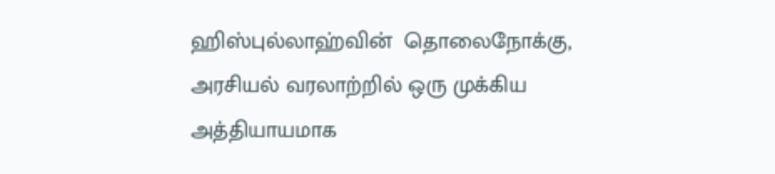ஹிஸ்புல்லாஹ்வின்  தொலைநோக்கு, அரசியல் வரலாற்றில் ஒரு முக்கிய அத்தியாயமாக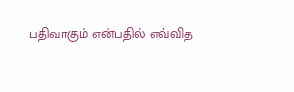பதிவாகும் என்பதில் எவ்வித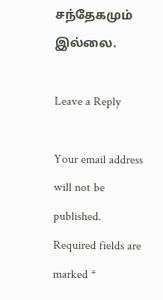சந்தேகமும் இல்லை.

Leave a Reply

Your email address will not be published. Required fields are marked *